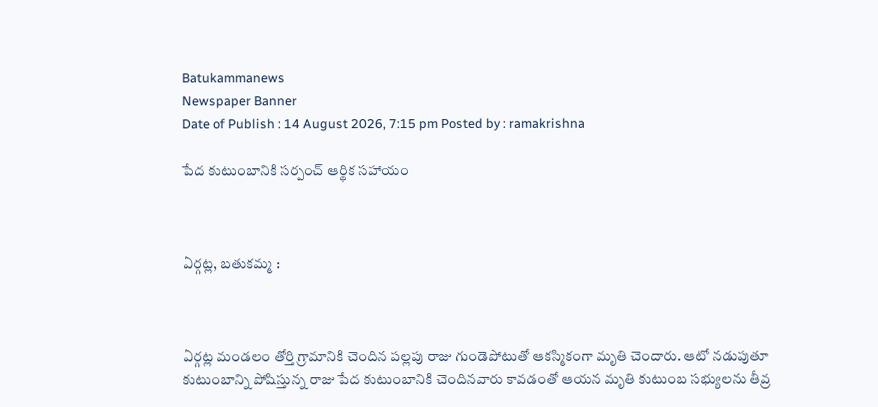Batukammanews
Newspaper Banner
Date of Publish : 14 August 2026, 7:15 pm Posted by : ramakrishna

పేద కుటుంబానికి సర్పంచ్ ఆర్థిక సహాయం



ఏర్గట్ల, బతుకమ్మ :



ఏర్గట్ల మండలం తోర్తి గ్రామానికి చెందిన పల్లపు రాజు గుండెపోటుతో ఆకస్మికంగా మృతి చెందారు. ఆటో నడుపుతూ కుటుంబాన్ని పోషిస్తున్న రాజు పేద కుటుంబానికి చెందినవారు కావడంతో ఆయన మృతి కుటుంబ సభ్యులను తీవ్ర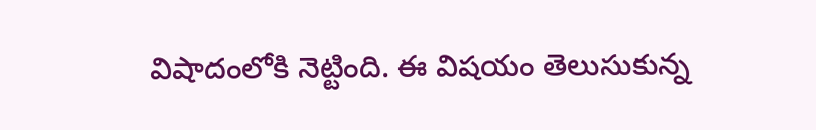విషాదంలోకి నెట్టింది. ఈ విషయం తెలుసుకున్న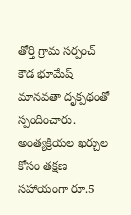తోర్తి గ్రామ సర్పంచ్ కౌడ భూమేష్ మానవతా దృక్పథంతో స్పందించారు. అంత్యక్రియల ఖర్చుల కోసం తక్షణ సహాయంగా రూ.5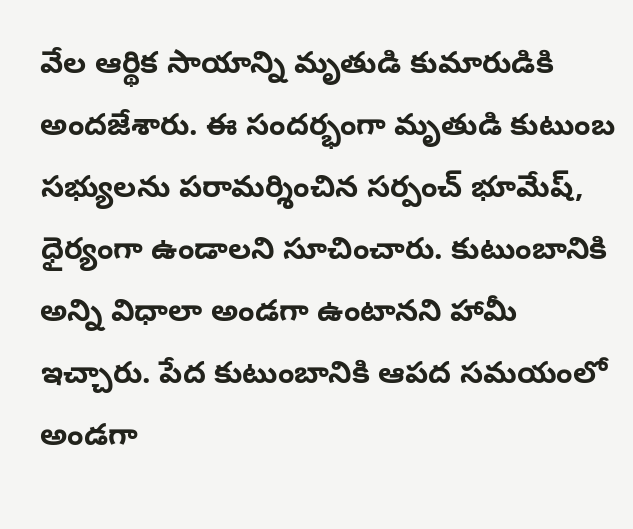వేల ఆర్థిక సాయాన్ని మృతుడి కుమారుడికి అందజేశారు. ఈ సందర్భంగా మృతుడి కుటుంబ సభ్యులను పరామర్శించిన సర్పంచ్ భూమేష్, ధైర్యంగా ఉండాలని సూచించారు. కుటుంబానికి అన్ని విధాలా అండగా ఉంటానని హామీ ఇచ్చారు. పేద కుటుంబానికి ఆపద సమయంలో అండగా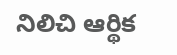నిలిచి ఆర్థిక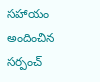సహాయం అందించిన సర్పంచ్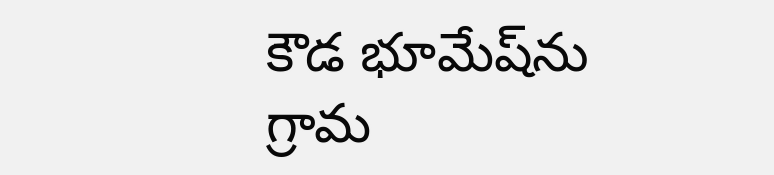కౌడ భూమేష్‌ను గ్రామ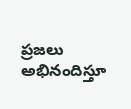ప్రజలు అభినందిస్తూ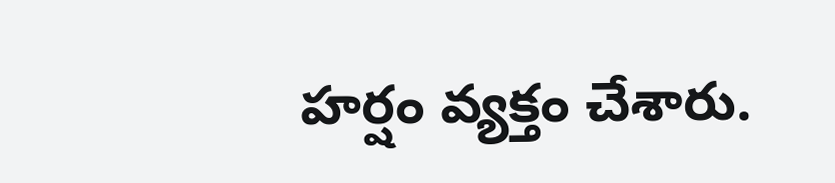హర్షం వ్యక్తం చేశారు.